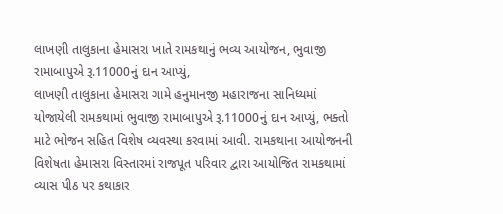લાખણી તાલુકાના હેમાસરા ખાતે રામકથાનું ભવ્ય આયોજન, ભુવાજી રામાબાપુએ રૂ.11000નું દાન આપ્યું,
લાખણી તાલુકાના હેમાસરા ગામે હનુમાનજી મહારાજના સાનિધ્યમાં યોજાયેલી રામકથામાં ભુવાજી રામાબાપુએ રૂ.11000નું દાન આપ્યું, ભક્તો માટે ભોજન સહિત વિશેષ વ્યવસ્થા કરવામાં આવી. રામકથાના આયોજનની વિશેષતા હેમાસરા વિસ્તારમાં રાજપૂત પરિવાર દ્વારા આયોજિત રામકથામાં વ્યાસ પીઠ પર કથાકાર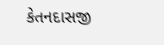કેતનદાસજી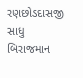રણછોડદાસજી સાધુ બિરાજમાન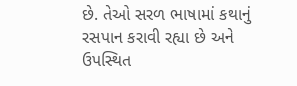છે. તેઓ સરળ ભાષામાં કથાનું રસપાન કરાવી રહ્યા છે અને ઉપસ્થિત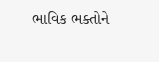ભાવિક ભક્તોને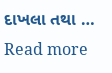દાખલા તથા … Read more